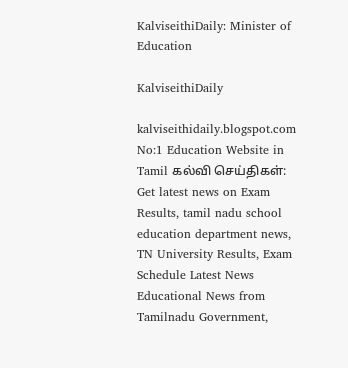KalviseithiDaily: Minister of Education

KalviseithiDaily

kalviseithidaily.blogspot.com No:1 Education Website in Tamil கல்வி செய்திகள்: Get latest news on Exam Results, tamil nadu school education department news, TN University Results, Exam Schedule Latest News Educational News from Tamilnadu Government,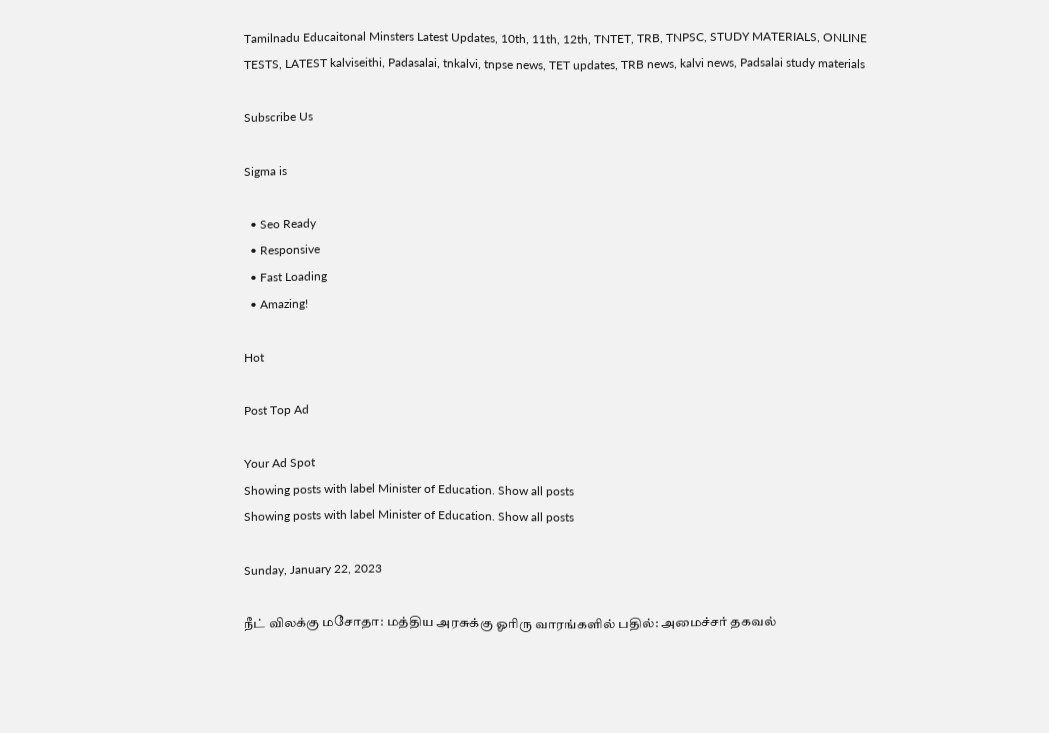Tamilnadu Educaitonal Minsters Latest Updates, 10th, 11th, 12th, TNTET, TRB, TNPSC, STUDY MATERIALS, ONLINE TESTS, LATEST kalviseithi, Padasalai, tnkalvi, tnpse news, TET updates, TRB news, kalvi news, Padsalai study materials

Subscribe Us

Sigma is

  • Seo Ready
  • Responsive
  • Fast Loading
  • Amazing!

Hot

Post Top Ad

Your Ad Spot
Showing posts with label Minister of Education. Show all posts
Showing posts with label Minister of Education. Show all posts

Sunday, January 22, 2023

நீட் விலக்கு மசோதா: மத்திய அரசுக்கு ஓரிரு வாரங்களில் பதில்: அமைச்சர் தகவல்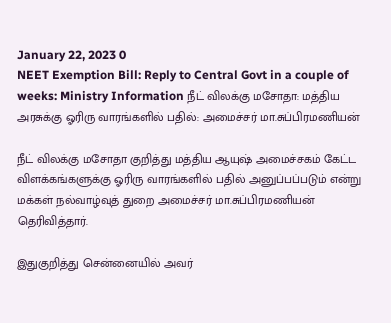January 22, 2023 0
NEET Exemption Bill: Reply to Central Govt in a couple of weeks: Ministry Information நீட் விலக்கு மசோதா: மத்திய அரசுக்கு ஓரிரு வாரங்களில் பதில்: அமைச்சர் மா.சுப்பிரமணியன்

நீட் விலக்கு மசோதா குறித்து மத்திய ஆயுஷ் அமைச்சகம் கேட்ட விளக்கங்களுக்கு ஓரிரு வாரங்களில் பதில் அனுப்பப்படும் என்று மக்கள் நல்வாழ்வுத் துறை அமைச்சர் மா.சுப்பிரமணியன் தெரிவித்தார்.

இதுகுறித்து சென்னையில் அவர்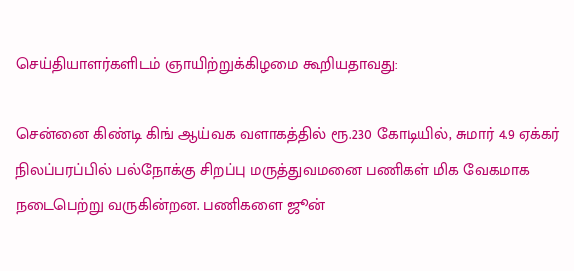செய்தியாளர்களிடம் ஞாயிற்றுக்கிழமை கூறியதாவது:

சென்னை கிண்டி கிங் ஆய்வக வளாகத்தில் ரூ.230 கோடியில், சுமார் 4.9 ஏக்கர் நிலப்பரப்பில் பல்நோக்கு சிறப்பு மருத்துவமனை பணிகள் மிக வேகமாக நடைபெற்று வருகின்றன. பணிகளை ஜூன்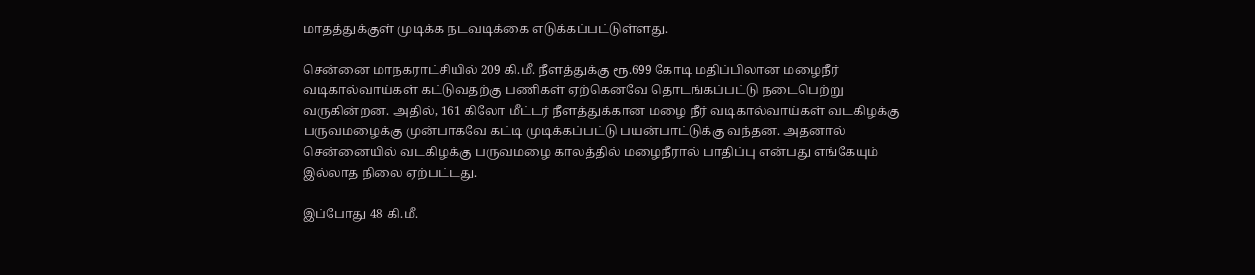மாதத்துக்குள் முடிக்க நடவடிக்கை எடுக்கப்பட்டுள்ளது.

சென்னை மாநகராட்சியில் 209 கி.மீ. நீளத்துக்கு ரூ.699 கோடி மதிப்பிலான மழைநீர் வடிகால்வாய்கள் கட்டுவதற்கு பணிகள் ஏற்கெனவே தொடங்கப்பட்டு நடைபெற்று வருகின்றன. அதில், 161 கிலோ மீட்டர் நீளத்துக்கான மழை நீர் வடிகால்வாய்கள் வடகிழக்கு பருவமழைக்கு முன்பாகவே கட்டி முடிக்கப்பட்டு பயன்பாட்டுக்கு வந்தன. அதனால் சென்னையில் வடகிழக்கு பருவமழை காலத்தில் மழைநீரால் பாதிப்பு என்பது எங்கேயும் இல்லாத நிலை ஏற்பட்டது.

இப்போது 48 கி.மீ.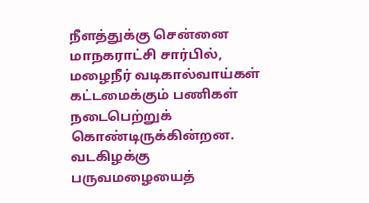நீளத்துக்கு சென்னை மாநகராட்சி சார்பில், மழைநீர் வடிகால்வாய்கள் கட்டமைக்கும் பணிகள் நடைபெற்றுக் கொண்டிருக்கின்றன. வடகிழக்கு பருவமழையைத்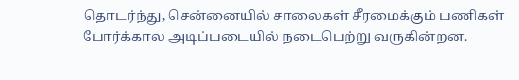தொடர்ந்து, சென்னையில் சாலைகள் சீரமைக்கும் பணிகள் போர்க்கால அடிப்படையில் நடைபெற்று வருகின்றன.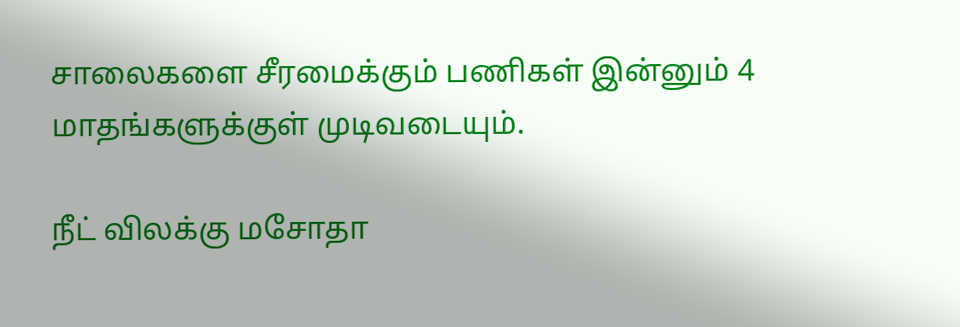சாலைகளை சீரமைக்கும் பணிகள் இன்னும் 4 மாதங்களுக்குள் முடிவடையும்.

நீட் விலக்கு மசோதா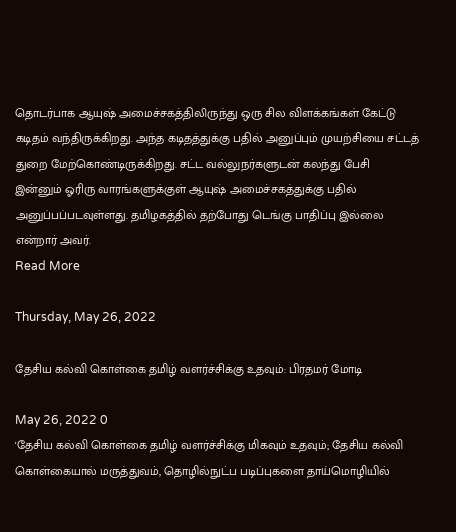தொடர்பாக ஆயுஷ் அமைச்சகத்திலிருந்து ஒரு சில விளக்கங்கள் கேட்டு கடிதம் வந்திருக்கிறது. அந்த கடிதத்துக்கு பதில் அனுப்பும் முயற்சியை சட்டத் துறை மேற்கொண்டிருக்கிறது. சட்ட வல்லுநர்களுடன் கலந்து பேசி இன்னும் ஓரிரு வாரங்களுக்குள் ஆயுஷ் அமைச்சகத்துக்கு பதில் அனுப்பப்படவுள்ளது. தமிழகத்தில் தற்போது டெங்கு பாதிப்பு இல்லை என்றார் அவர்.
Read More

Thursday, May 26, 2022

தேசிய கல்வி கொள்கை தமிழ் வளர்ச்சிக்கு உதவும்: பிரதமர் மோடி

May 26, 2022 0
'தேசிய கல்வி கொள்கை தமிழ் வளர்ச்சிக்கு மிகவும் உதவும்; தேசிய கல்வி கொள்கையால் மருத்துவம், தொழில்நுட்ப படிப்புகளை தாய்மொழியில்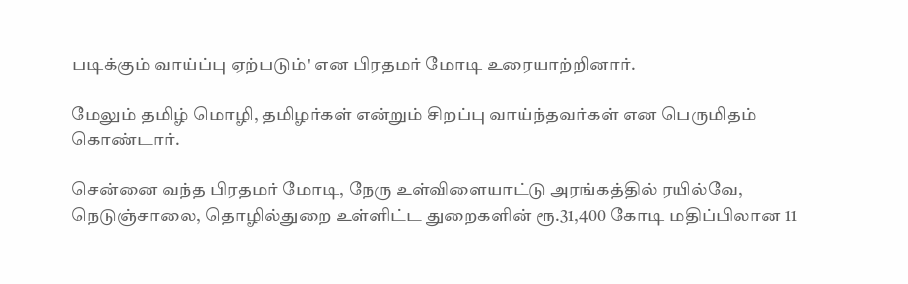படிக்கும் வாய்ப்பு ஏற்படும்' என பிரதமர் மோடி உரையாற்றினார்.

மேலும் தமிழ் மொழி, தமிழர்கள் என்றும் சிறப்பு வாய்ந்தவர்கள் என பெருமிதம் கொண்டார்.

சென்னை வந்த பிரதமர் மோடி, நேரு உள்விளையாட்டு அரங்கத்தில் ரயில்வே, நெடுஞ்சாலை, தொழில்துறை உள்ளிட்ட துறைகளின் ரூ.31,400 கோடி மதிப்பிலான 11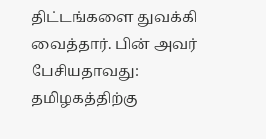திட்டங்களை துவக்கி வைத்தார். பின் அவர் பேசியதாவது: தமிழகத்திற்கு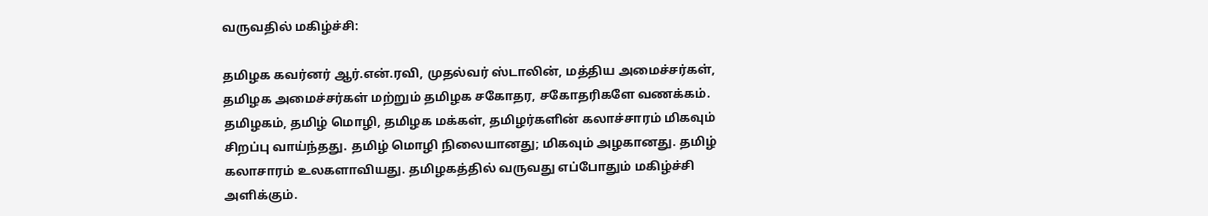வருவதில் மகிழ்ச்சி:

தமிழக கவர்னர் ஆர்.என்.ரவி, முதல்வர் ஸ்டாலின், மத்திய அமைச்சர்கள், தமிழக அமைச்சர்கள் மற்றும் தமிழக சகோதர, சகோதரிகளே வணக்கம். தமிழகம், தமிழ் மொழி, தமிழக மக்கள், தமிழர்களின் கலாச்சாரம் மிகவும் சிறப்பு வாய்ந்தது. தமிழ் மொழி நிலையானது; மிகவும் அழகானது. தமிழ் கலாசாரம் உலகளாவியது. தமிழகத்தில் வருவது எப்போதும் மகிழ்ச்சி அளிக்கும்.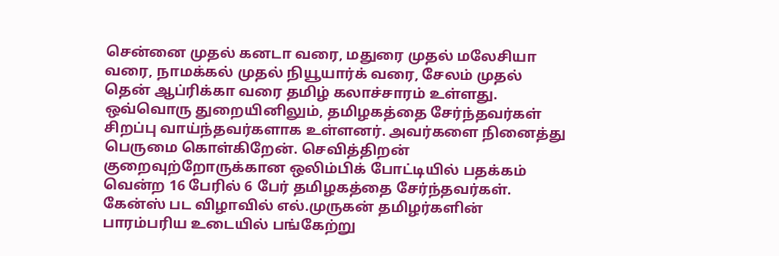சென்னை முதல் கனடா வரை, மதுரை முதல் மலேசியா வரை, நாமக்கல் முதல் நியூயார்க் வரை, சேலம் முதல் தென் ஆப்ரிக்கா வரை தமிழ் கலாச்சாரம் உள்ளது. ஒவ்வொரு துறையினிலும், தமிழகத்தை சேர்ந்தவர்கள் சிறப்பு வாய்ந்தவர்களாக உள்ளனர். அவர்களை நினைத்து பெருமை கொள்கிறேன். செவித்திறன் குறைவுற்றோருக்கான ஒலிம்பிக் போட்டியில் பதக்கம் வென்ற 16 பேரில் 6 பேர் தமிழகத்தை சேர்ந்தவர்கள். கேன்ஸ் பட விழாவில் எல்.முருகன் தமிழர்களின் பாரம்பரிய உடையில் பங்கேற்று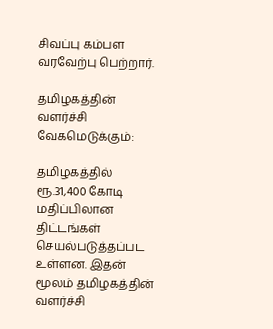சிவப்பு கம்பள வரவேற்பு பெற்றார்.

தமிழகத்தின் வளர்ச்சி வேகமெடுக்கும்:

தமிழகத்தில் ரூ.31,400 கோடி மதிப்பிலான திட்டங்கள் செயல்படுத்தப்பட உள்ளன. இதன் மூலம் தமிழகத்தின் வளர்ச்சி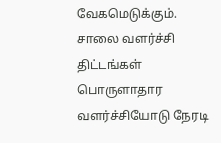வேகமெடுக்கும். சாலை வளர்ச்சி திட்டங்கள் பொருளாதார வளர்ச்சியோடு நேரடி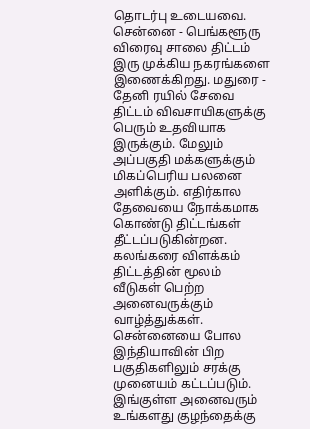தொடர்பு உடையவை. சென்னை - பெங்களூரு விரைவு சாலை திட்டம் இரு முக்கிய நகரங்களை இணைக்கிறது. மதுரை - தேனி ரயில் சேவை திட்டம் விவசாயிகளுக்கு பெரும் உதவியாக இருக்கும். மேலும் அப்பகுதி மக்களுக்கும் மிகப்பெரிய பலனை அளிக்கும். எதிர்கால தேவையை நோக்கமாக கொண்டு திட்டங்கள் தீட்டப்படுகின்றன. கலங்கரை விளக்கம் திட்டத்தின் மூலம் வீடுகள் பெற்ற அனைவருக்கும் வாழ்த்துக்கள். சென்னையை போல இந்தியாவின் பிற பகுதிகளிலும் சரக்கு முனையம் கட்டப்படும். இங்குள்ள அனைவரும் உங்களது குழந்தைக்கு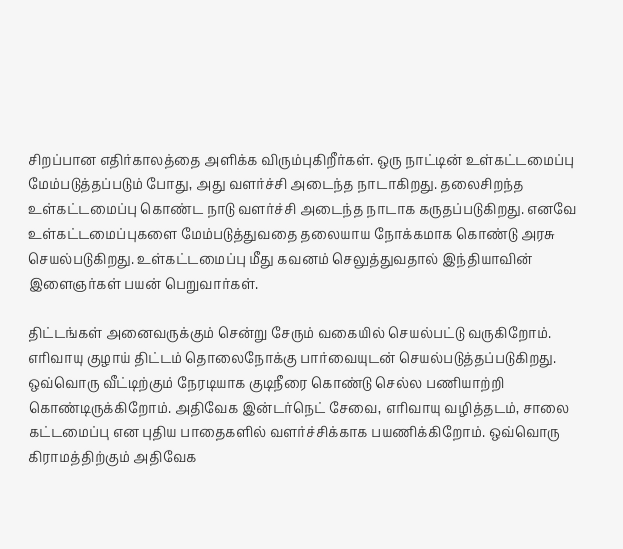சிறப்பான எதிர்காலத்தை அளிக்க விரும்புகிறீர்கள். ஒரு நாட்டின் உள்கட்டமைப்பு மேம்படுத்தப்படும் போது, அது வளர்ச்சி அடைந்த நாடாகிறது. தலைசிறந்த உள்கட்டமைப்பு கொண்ட நாடு வளர்ச்சி அடைந்த நாடாக கருதப்படுகிறது. எனவே உள்கட்டமைப்புகளை மேம்படுத்துவதை தலையாய நோக்கமாக கொண்டு அரசு செயல்படுகிறது. உள்கட்டமைப்பு மீது கவனம் செலுத்துவதால் இந்தியாவின் இளைஞர்கள் பயன் பெறுவார்கள்.

திட்டங்கள் அனைவருக்கும் சென்று சேரும் வகையில் செயல்பட்டு வருகிறோம். எரிவாயு குழாய் திட்டம் தொலைநோக்கு பார்வையுடன் செயல்படுத்தப்படுகிறது. ஒவ்வொரு வீட்டிற்கும் நேரடியாக குடிநீரை கொண்டு செல்ல பணியாற்றி கொண்டிருக்கிறோம். அதிவேக இன்டர்நெட் சேவை, எரிவாயு வழித்தடம், சாலை கட்டமைப்பு என புதிய பாதைகளில் வளர்ச்சிக்காக பயணிக்கிறோம். ஒவ்வொரு கிராமத்திற்கும் அதிவேக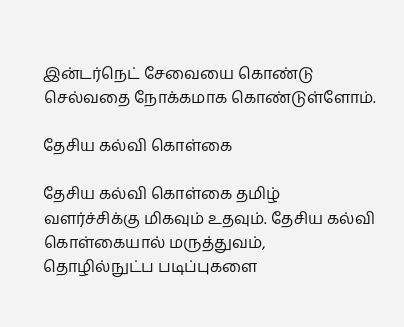இன்டர்நெட் சேவையை கொண்டு செல்வதை நோக்கமாக கொண்டுள்ளோம்.

தேசிய கல்வி கொள்கை

தேசிய கல்வி கொள்கை தமிழ் வளர்ச்சிக்கு மிகவும் உதவும். தேசிய கல்வி கொள்கையால் மருத்துவம், தொழில்நுட்ப படிப்புகளை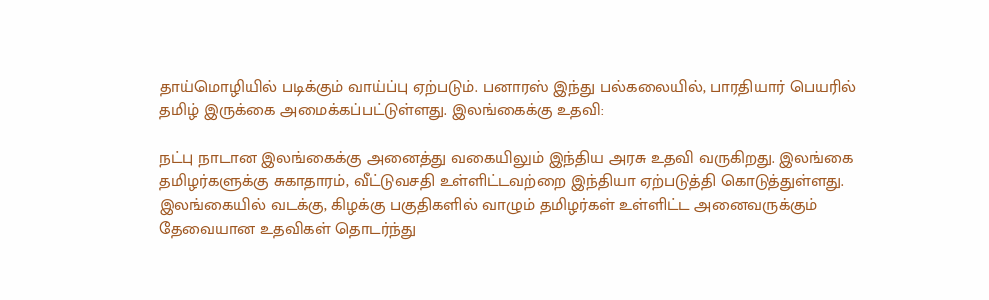தாய்மொழியில் படிக்கும் வாய்ப்பு ஏற்படும். பனாரஸ் இந்து பல்கலையில், பாரதியார் பெயரில் தமிழ் இருக்கை அமைக்கப்பட்டுள்ளது. இலங்கைக்கு உதவி:

நட்பு நாடான இலங்கைக்கு அனைத்து வகையிலும் இந்திய அரசு உதவி வருகிறது. இலங்கை தமிழர்களுக்கு சுகாதாரம், வீட்டுவசதி உள்ளிட்டவற்றை இந்தியா ஏற்படுத்தி கொடுத்துள்ளது. இலங்கையில் வடக்கு, கிழக்கு பகுதிகளில் வாழும் தமிழர்கள் உள்ளிட்ட அனைவருக்கும் தேவையான உதவிகள் தொடர்ந்து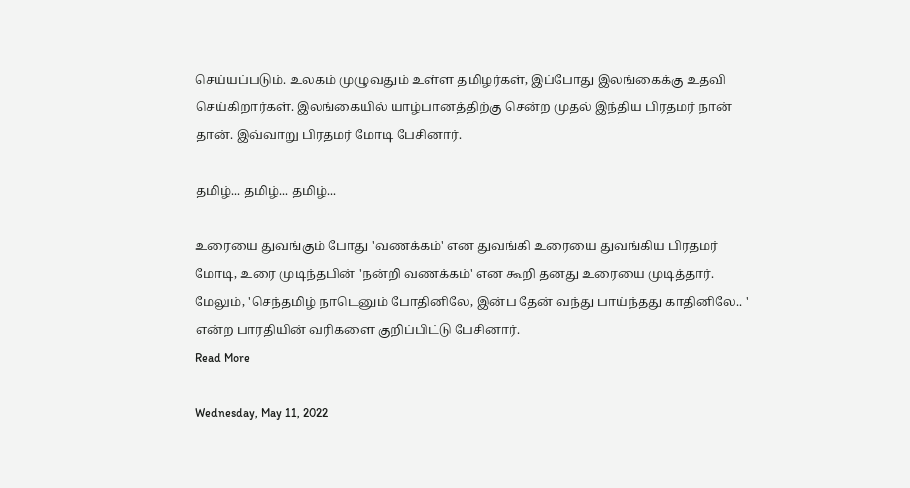செய்யப்படும். உலகம் முழுவதும் உள்ள தமிழர்கள், இப்போது இலங்கைக்கு உதவி செய்கிறார்கள். இலங்கையில் யாழ்பானத்திற்கு சென்ற முதல் இந்திய பிரதமர் நான் தான். இவ்வாறு பிரதமர் மோடி பேசினார்.

தமிழ்... தமிழ்... தமிழ்...

உரையை துவங்கும் போது 'வணக்கம்' என துவங்கி உரையை துவங்கிய பிரதமர் மோடி, உரை முடிந்தபின் 'நன்றி வணக்கம்' என கூறி தனது உரையை முடித்தார். மேலும், 'செந்தமிழ் நாடெனும் போதினிலே, இன்ப தேன் வந்து பாய்ந்தது காதினிலே.. ' என்ற பாரதியின் வரிகளை குறிப்பிட்டு பேசினார்.
Read More

Wednesday, May 11, 2022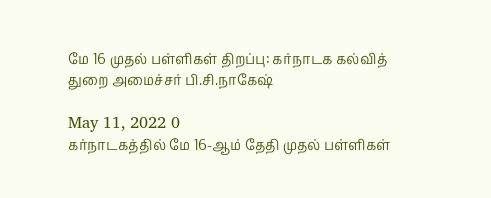மே 16 முதல் பள்ளிகள் திறப்பு: கர்நாடக கல்வித் துறை அமைச்சர் பி.சி.நாகேஷ்

May 11, 2022 0
கர்நாடகத்தில் மே 16-ஆம் தேதி முதல் பள்ளிகள்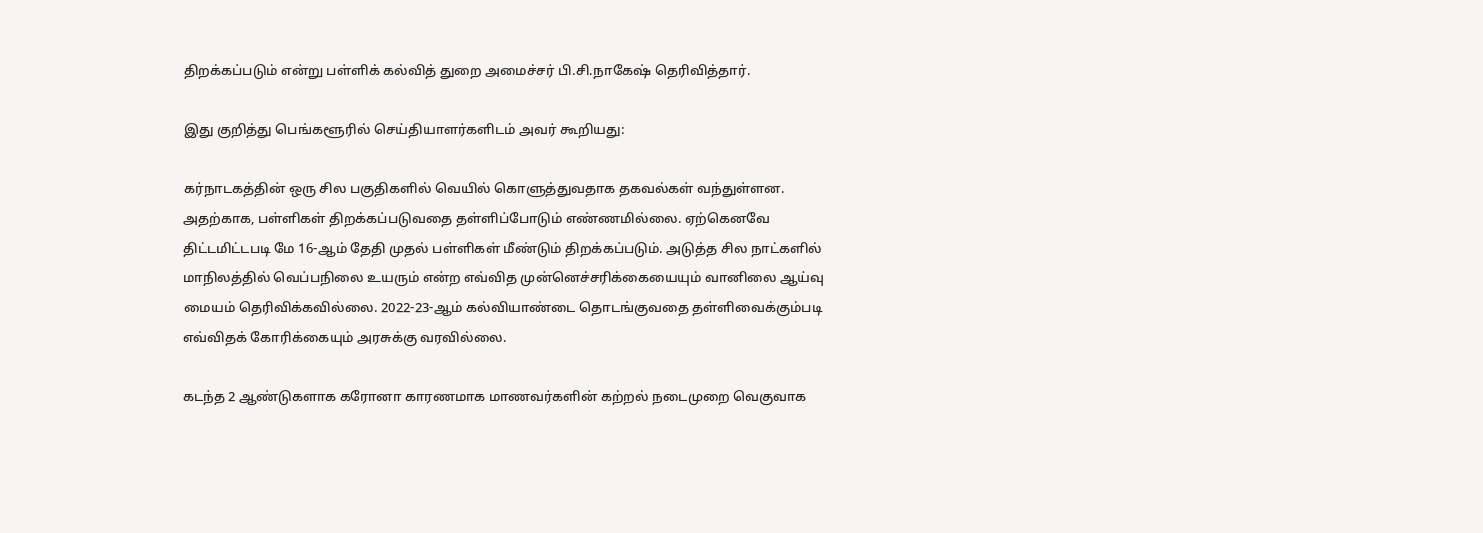திறக்கப்படும் என்று பள்ளிக் கல்வித் துறை அமைச்சர் பி.சி.நாகேஷ் தெரிவித்தார்.

இது குறித்து பெங்களூரில் செய்தியாளர்களிடம் அவர் கூறியது:

கர்நாடகத்தின் ஒரு சில பகுதிகளில் வெயில் கொளுத்துவதாக தகவல்கள் வந்துள்ளன. அதற்காக, பள்ளிகள் திறக்கப்படுவதை தள்ளிப்போடும் எண்ணமில்லை. ஏற்கெனவே திட்டமிட்டபடி மே 16-ஆம் தேதி முதல் பள்ளிகள் மீண்டும் திறக்கப்படும். அடுத்த சில நாட்களில் மாநிலத்தில் வெப்பநிலை உயரும் என்ற எவ்வித முன்னெச்சரிக்கையையும் வானிலை ஆய்வு மையம் தெரிவிக்கவில்லை. 2022-23-ஆம் கல்வியாண்டை தொடங்குவதை தள்ளிவைக்கும்படி எவ்விதக் கோரிக்கையும் அரசுக்கு வரவில்லை.

கடந்த 2 ஆண்டுகளாக கரோனா காரணமாக மாணவர்களின் கற்றல் நடைமுறை வெகுவாக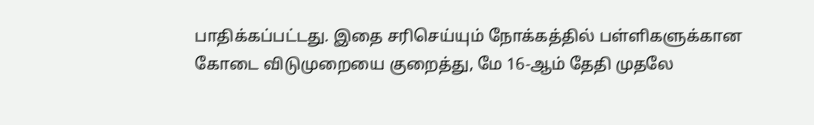பாதிக்கப்பட்டது. இதை சரிசெய்யும் நோக்கத்தில் பள்ளிகளுக்கான கோடை விடுமுறையை குறைத்து, மே 16-ஆம் தேதி முதலே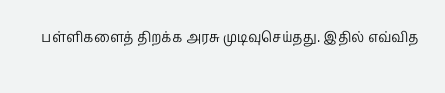பள்ளிகளைத் திறக்க அரசு முடிவுசெய்தது. இதில் எவ்வித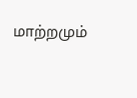மாற்றமும்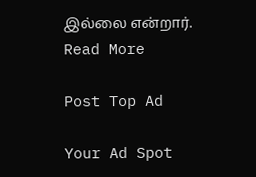இல்லை என்றார்.
Read More

Post Top Ad

Your Ad Spot